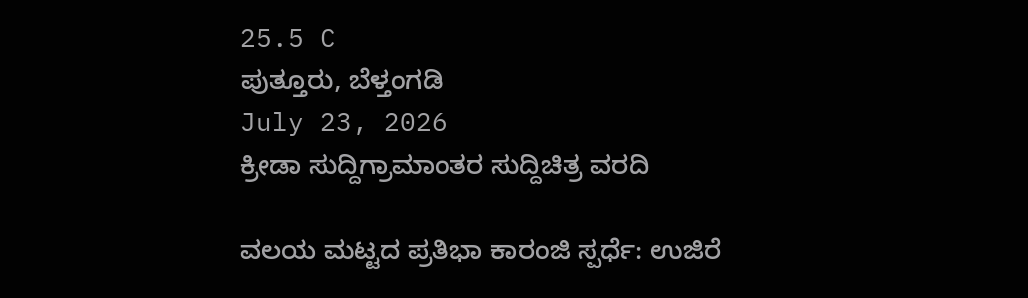25.5 C
ಪುತ್ತೂರು, ಬೆಳ್ತಂಗಡಿ
July 23, 2026
ಕ್ರೀಡಾ ಸುದ್ದಿಗ್ರಾಮಾಂತರ ಸುದ್ದಿಚಿತ್ರ ವರದಿ

ವಲಯ ಮಟ್ಟದ ಪ್ರತಿಭಾ ಕಾರಂಜಿ ಸ್ಪರ್ಧೆ: ಉಜಿರೆ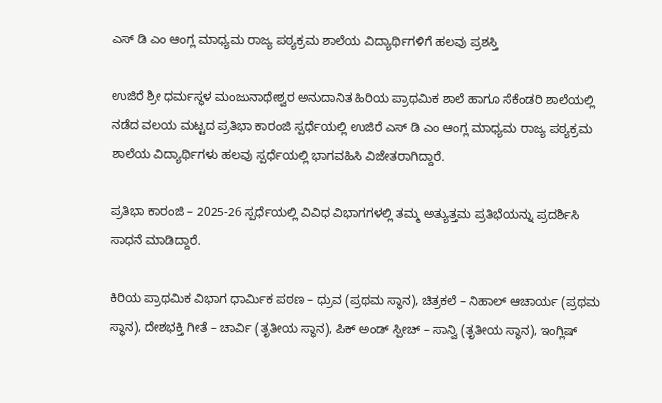ಎಸ್ ಡಿ ಎಂ ಆಂಗ್ಲ ಮಾಧ್ಯಮ ರಾಜ್ಯ ಪಠ್ಯಕ್ರಮ ಶಾಲೆಯ ವಿದ್ಯಾರ್ಥಿಗಳಿಗೆ ಹಲವು ಪ್ರಶಸ್ತಿ

ಉಜಿರೆ ಶ್ರೀ ಧರ್ಮಸ್ಥಳ ಮಂಜುನಾಥೇಶ್ವರ ಅನುದಾನಿತ ಹಿರಿಯ ಪ್ರಾಥಮಿಕ ಶಾಲೆ ಹಾಗೂ ಸೆಕೆಂಡರಿ ಶಾಲೆಯಲ್ಲಿ ನಡೆದ ವಲಯ ಮಟ್ಟದ ಪ್ರತಿಭಾ ಕಾರಂಜಿ ಸ್ಪರ್ಧೆಯಲ್ಲಿ ಉಜಿರೆ ಎಸ್ ಡಿ ಎಂ ಆಂಗ್ಲ ಮಾಧ್ಯಮ ರಾಜ್ಯ ಪಠ್ಯಕ್ರಮ ಶಾಲೆಯ ವಿದ್ಯಾರ್ಥಿಗಳು ಹಲವು ಸ್ಪರ್ಧೆಯಲ್ಲಿ ಭಾಗವಹಿಸಿ ವಿಜೇತರಾಗಿದ್ದಾರೆ.

ಪ್ರತಿಭಾ ಕಾರಂಜಿ – 2025-26 ಸ್ಪರ್ಧೆಯಲ್ಲಿ ವಿವಿಧ ವಿಭಾಗಗಳಲ್ಲಿ ತಮ್ಮ ಅತ್ಯುತ್ತಮ ಪ್ರತಿಭೆಯನ್ನು ಪ್ರದರ್ಶಿಸಿ ಸಾಧನೆ ಮಾಡಿದ್ದಾರೆ.

ಕಿರಿಯ ಪ್ರಾಥಮಿಕ ವಿಭಾಗ ಧಾರ್ಮಿಕ ಪಠಣ – ಧ್ರುವ (ಪ್ರಥಮ ಸ್ಥಾನ), ಚಿತ್ರಕಲೆ – ನಿಹಾಲ್ ಆಚಾರ್ಯ (ಪ್ರಥಮ ಸ್ಥಾನ), ದೇಶಭಕ್ತಿ ಗೀತೆ – ಚಾರ್ವಿ (ತೃತೀಯ ಸ್ಥಾನ), ಪಿಕ್ ಅಂಡ್ ಸ್ಪೀಚ್ – ಸಾನ್ವಿ (ತೃತೀಯ ಸ್ಥಾನ), ಇಂಗ್ಲಿಷ್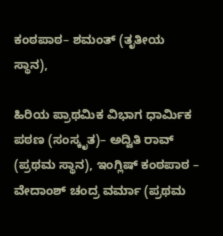ಕಂಠಪಾಠ– ಶಮಂತ್ (ತೃತೀಯ ಸ್ಥಾನ),

ಹಿರಿಯ ಪ್ರಾಥಮಿಕ ವಿಭಾಗ ಧಾರ್ಮಿಕ ಪಠಣ (ಸಂಸ್ಕೃತ)– ಅದ್ವಿತಿ ರಾವ್ (ಪ್ರಥಮ ಸ್ಥಾನ), ಇಂಗ್ಲಿಷ್ ಕಂಠಪಾಠ – ವೇದಾಂಶ್ ಚಂದ್ರ ವರ್ಮಾ (ಪ್ರಥಮ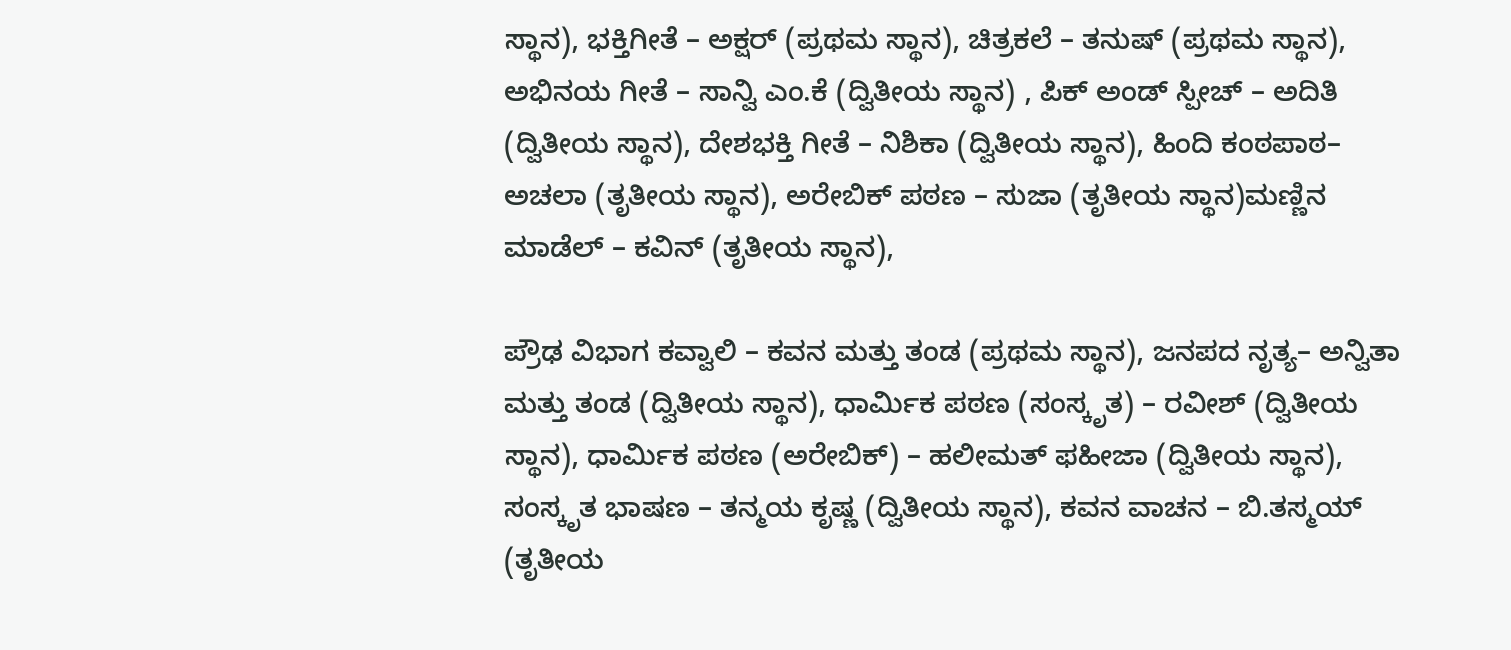ಸ್ಥಾನ), ಭಕ್ತಿಗೀತೆ – ಅಕ್ಷರ್ (ಪ್ರಥಮ ಸ್ಥಾನ), ಚಿತ್ರಕಲೆ – ತನುಷ್ (ಪ್ರಥಮ ಸ್ಥಾನ), ಅಭಿನಯ ಗೀತೆ – ಸಾನ್ವಿ ಎಂ.ಕೆ (ದ್ವಿತೀಯ ಸ್ಥಾನ) , ಪಿಕ್ ಅಂಡ್ ಸ್ಪೀಚ್ – ಅದಿತಿ (ದ್ವಿತೀಯ ಸ್ಥಾನ), ದೇಶಭಕ್ತಿ ಗೀತೆ – ನಿಶಿಕಾ (ದ್ವಿತೀಯ ಸ್ಥಾನ), ಹಿಂದಿ ಕಂಠಪಾಠ– ಅಚಲಾ (ತೃತೀಯ ಸ್ಥಾನ), ಅರೇಬಿಕ್ ಪಠಣ – ಸುಜಾ (ತೃತೀಯ ಸ್ಥಾನ)ಮಣ್ಣಿನ ಮಾಡೆಲ್ – ಕವಿನ್ (ತೃತೀಯ ಸ್ಥಾನ),

ಪ್ರೌಢ ವಿಭಾಗ ಕವ್ವಾಲಿ – ಕವನ ಮತ್ತು ತಂಡ (ಪ್ರಥಮ ಸ್ಥಾನ), ಜನಪದ ನೃತ್ಯ– ಅನ್ವಿತಾ ಮತ್ತು ತಂಡ (ದ್ವಿತೀಯ ಸ್ಥಾನ), ಧಾರ್ಮಿಕ ಪಠಣ (ಸಂಸ್ಕೃತ) – ರವೀಶ್ (ದ್ವಿತೀಯ ಸ್ಥಾನ), ಧಾರ್ಮಿಕ ಪಠಣ (ಅರೇಬಿಕ್) – ಹಲೀಮತ್ ಫಹೀಜಾ (ದ್ವಿತೀಯ ಸ್ಥಾನ), ಸಂಸ್ಕೃತ ಭಾಷಣ – ತನ್ಮಯ ಕೃಷ್ಣ (ದ್ವಿತೀಯ ಸ್ಥಾನ), ಕವನ ವಾಚನ – ಬಿ.ತಸ್ಮಯ್ (ತೃತೀಯ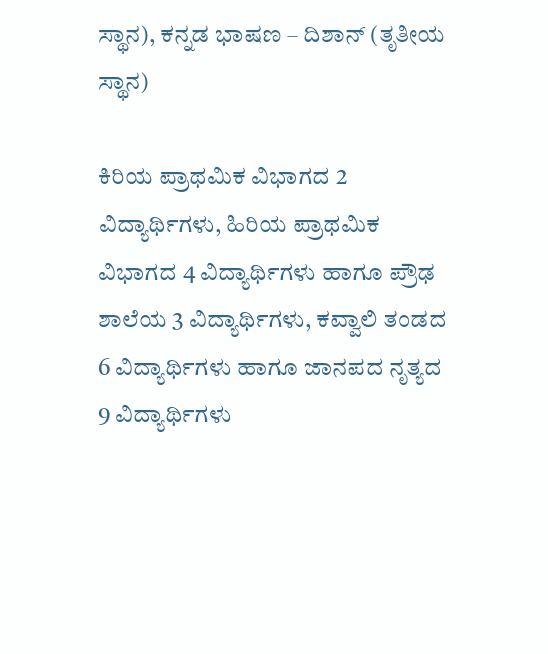ಸ್ಥಾನ), ಕನ್ನಡ ಭಾಷಣ – ದಿಶಾನ್ (ತೃತೀಯ ಸ್ಥಾನ)

ಕಿರಿಯ ಪ್ರಾಥಮಿಕ ವಿಭಾಗದ 2 ವಿದ್ಯಾರ್ಥಿಗಳು, ಹಿರಿಯ ಪ್ರಾಥಮಿಕ ವಿಭಾಗದ 4 ವಿದ್ಯಾರ್ಥಿಗಳು ಹಾಗೂ ಪ್ರೌಢ ಶಾಲೆಯ 3 ವಿದ್ಯಾರ್ಥಿಗಳು, ಕವ್ವಾಲಿ ತಂಡದ 6 ವಿದ್ಯಾರ್ಥಿಗಳು ಹಾಗೂ ಜಾನಪದ ನೃತ್ಯದ 9 ವಿದ್ಯಾರ್ಥಿಗಳು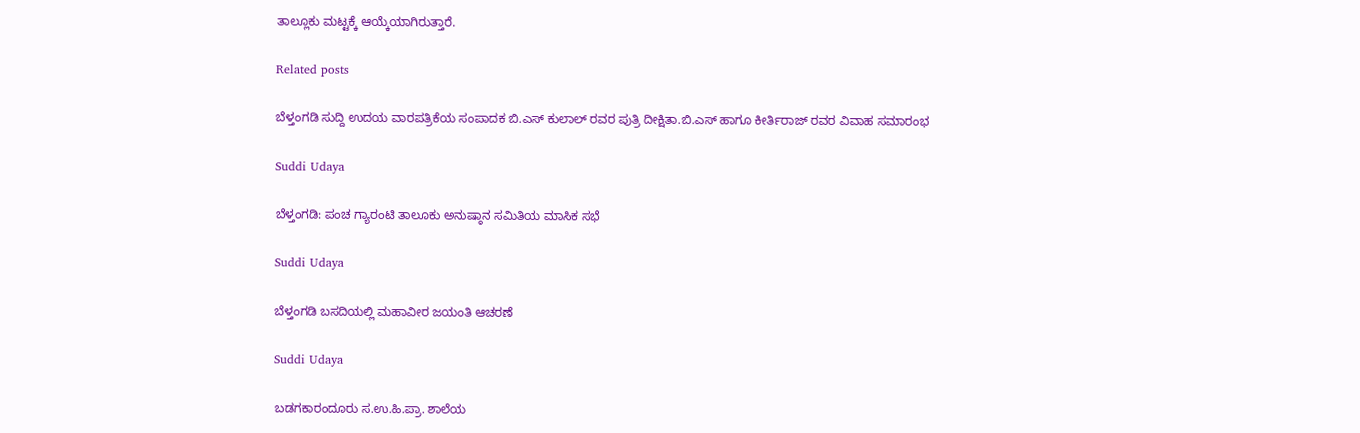ತಾಲ್ಲೂಕು ಮಟ್ಟಕ್ಕೆ ಆಯ್ಕೆಯಾಗಿರುತ್ತಾರೆ.

Related posts

ಬೆಳ್ತಂಗಡಿ ಸುದ್ದಿ ಉದಯ ವಾರಪತ್ರಿಕೆಯ ಸಂಪಾದಕ ಬಿ.ಎಸ್ ಕುಲಾಲ್ ರವರ ಪುತ್ರಿ ದೀಕ್ಷಿತಾ.ಬಿ.ಎಸ್ ಹಾಗೂ ಕೀರ್ತಿರಾಜ್ ರವರ ವಿವಾಹ ಸಮಾರಂಭ

Suddi Udaya

ಬೆಳ್ತಂಗಡಿ: ಪಂಚ ಗ್ಯಾರಂಟಿ ತಾಲೂಕು ಅನುಷ್ಠಾನ ಸಮಿತಿಯ ಮಾಸಿಕ ಸಭೆ

Suddi Udaya

ಬೆಳ್ತಂಗಡಿ ಬಸದಿಯಲ್ಲಿ ಮಹಾವೀರ ಜಯಂತಿ ಆಚರಣೆ

Suddi Udaya

ಬಡಗಕಾರಂದೂರು ಸ.ಉ.ಹಿ.ಪ್ರಾ. ಶಾಲೆಯ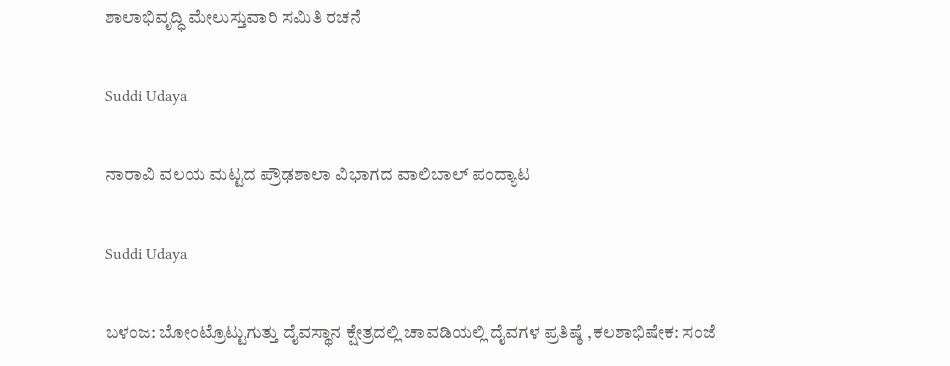ಶಾಲಾಭಿವೃದ್ಧಿ ಮೇಲುಸ್ತುವಾರಿ ಸಮಿತಿ ರಚನೆ

Suddi Udaya

ನಾರಾವಿ ವಲಯ ಮಟ್ಟದ ಪ್ರೌಢಶಾಲಾ ವಿಭಾಗದ ವಾಲಿಬಾಲ್ ಪಂದ್ಯಾಟ

Suddi Udaya

ಬಳಂಜ: ಬೋಂಟ್ರೊಟ್ಟುಗುತ್ತು ದೈವಸ್ಥಾನ ಕ್ಷೇತ್ರದಲ್ಲಿ ಚಾವಡಿಯಲ್ಲಿ ದೈವಗಳ ಪ್ರತಿಷ್ಠೆ ,ಕಲಶಾಭಿಷೇಕ: ಸಂಜೆ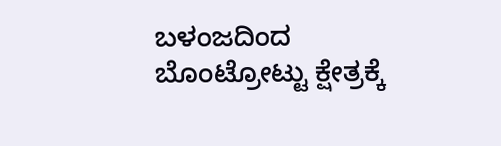ಬಳಂಜದಿಂದ ಬೊಂಟ್ರೋಟ್ಟು ಕ್ಷೇತ್ರಕ್ಕೆ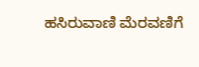ಹಸಿರುವಾಣಿ ಮೆರವಣಿಗೆ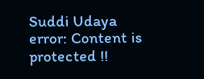Suddi Udaya
error: Content is protected !!